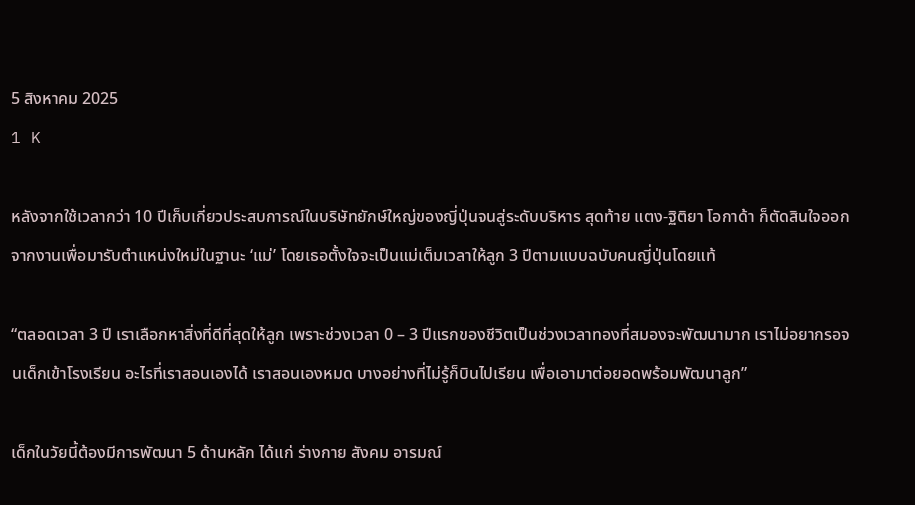5 สิงหาคม 2025
1 K

หลังจากใช้เวลากว่า 10 ปีเก็บเกี่ยวประสบการณ์ในบริษัทยักษ์ใหญ่ของญี่ปุ่นจนสู่ระดับบริหาร สุดท้าย แตง-ฐิติยา โอกาด้า ก็ตัดสินใจออกจากงานเพื่อมารับตำแหน่งใหม่ในฐานะ ‘แม่’ โดยเธอตั้งใจจะเป็นแม่เต็มเวลาให้ลูก 3 ปีตามแบบฉบับคนญี่ปุ่นโดยแท้

“ตลอดเวลา 3 ปี เราเลือกหาสิ่งที่ดีที่สุดให้ลูก เพราะช่วงเวลา 0 – 3 ปีแรกของชีวิตเป็นช่วงเวลาทองที่สมองจะพัฒนามาก เราไม่อยากรอจนเด็กเข้าโรงเรียน อะไรที่เราสอนเองได้ เราสอนเองหมด บางอย่างที่ไม่รู้ก็บินไปเรียน เพื่อเอามาต่อยอดพร้อมพัฒนาลูก”

เด็กในวัยนี้ต้องมีการพัฒนา 5 ด้านหลัก ได้แก่ ร่างกาย สังคม อารมณ์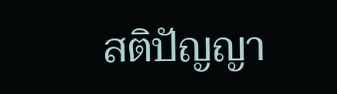สติปัญญา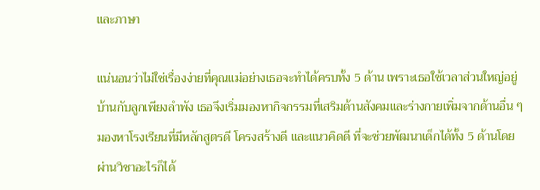และภาษา

แน่นอนว่าไม่ใช่เรื่องง่ายที่คุณแม่อย่างเธอจะทำได้ครบทั้ง 5 ด้าน เพราะเธอใช้เวลาส่วนใหญ่อยู่บ้านกับลูกเพียงลำพัง เธอจึงเริ่มมองหากิจกรรมที่เสริมด้านสังคมและร่างกายเพิ่มจากด้านอื่น ๆ มองหาโรงเรียนที่มีหลักสูตรดี โครงสร้างดี และแนวคิดดี ที่จะช่วยพัฒนาเด็กได้ทั้ง 5 ด้านโดยผ่านวิชาอะไรก็ได้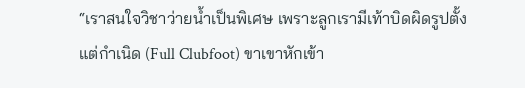“เราสนใจวิชาว่ายน้ำเป็นพิเศษ เพราะลูกเรามีเท้าบิดผิดรูปตั้งแต่กำเนิด (Full Clubfoot) ขาเขาหักเข้า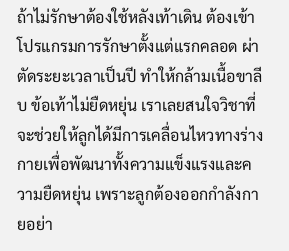ถ้าไม่รักษาต้องใช้หลังเท้าเดิน ต้องเข้าโปรแกรมการรักษาตั้งแต่แรกคลอด ผ่าตัดระยะเวลาเป็นปี ทำให้กล้ามเนื้อขาลีบ ข้อเท้าไม่ยืดหยุ่น เราเลยสนใจวิชาที่จะช่วยให้ลูกได้มีการเคลื่อนไหวทางร่างกายเพื่อพัฒนาทั้งความแข็งแรงและความยืดหยุ่น เพราะลูกต้องออกกำลังกายอย่า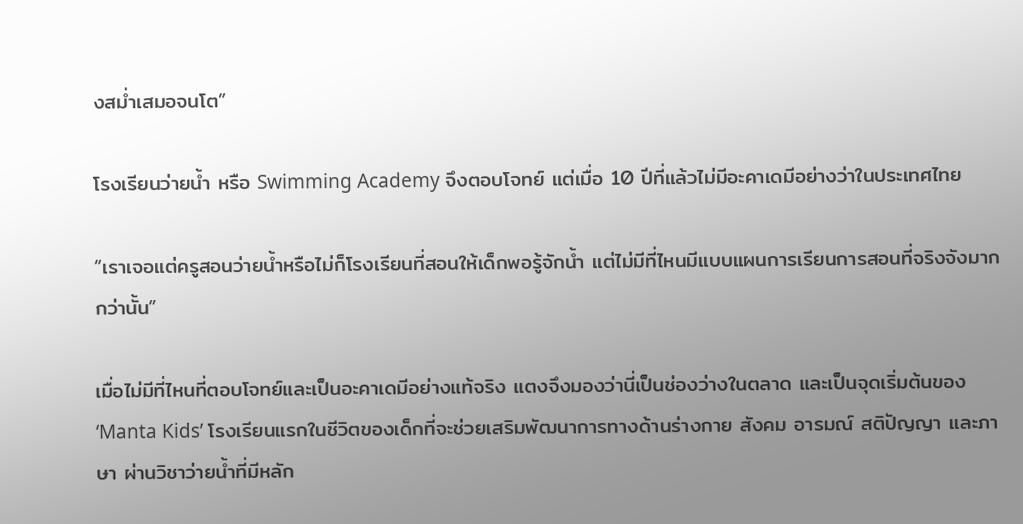งสม่ำเสมอจนโต”

โรงเรียนว่ายน้ำ หรือ Swimming Academy จึงตอบโจทย์ แต่เมื่อ 10 ปีที่แล้วไม่มีอะคาเดมีอย่างว่าในประเทศไทย

“เราเจอแต่ครูสอนว่ายน้ำหรือไม่ก็โรงเรียนที่สอนให้เด็กพอรู้จักน้ำ แต่ไม่มีที่ไหนมีแบบแผนการเรียนการสอนที่จริงจังมากกว่านั้น”

เมื่อไม่มีที่ไหนที่ตอบโจทย์และเป็นอะคาเดมีอย่างแท้จริง แตงจึงมองว่านี่เป็นช่องว่างในตลาด และเป็นจุดเริ่มต้นของ ‘Manta Kids’ โรงเรียนแรกในชีวิตของเด็กที่จะช่วยเสริมพัฒนาการทางด้านร่างกาย สังคม อารมณ์ สติปัญญา และภาษา ผ่านวิชาว่ายน้ำที่มีหลัก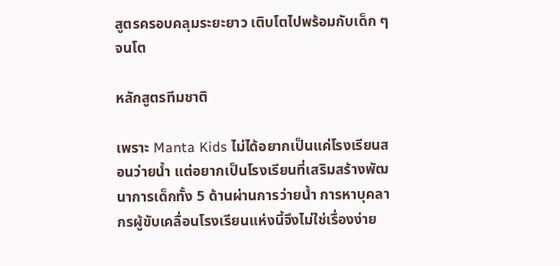สูตรครอบคลุมระยะยาว เติบโตไปพร้อมกับเด็ก ๆ จนโต

หลักสูตรทีมชาติ

เพราะ Manta Kids ไม่ได้อยากเป็นแค่โรงเรียนสอนว่ายน้ำ แต่อยากเป็นโรงเรียนที่เสริมสร้างพัฒนาการเด็กทั้ง 5 ด้านผ่านการว่ายน้ำ การหาบุคลากรผู้ขับเคลื่อนโรงเรียนแห่งนี้จึงไม่ใช่เรื่องง่าย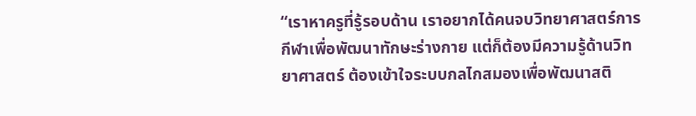“เราหาครูที่รู้รอบด้าน เราอยากได้คนจบวิทยาศาสตร์การกีฬาเพื่อพัฒนาทักษะร่างกาย แต่ก็ต้องมีความรู้ด้านวิทยาศาสตร์ ต้องเข้าใจระบบกลไกสมองเพื่อพัฒนาสติ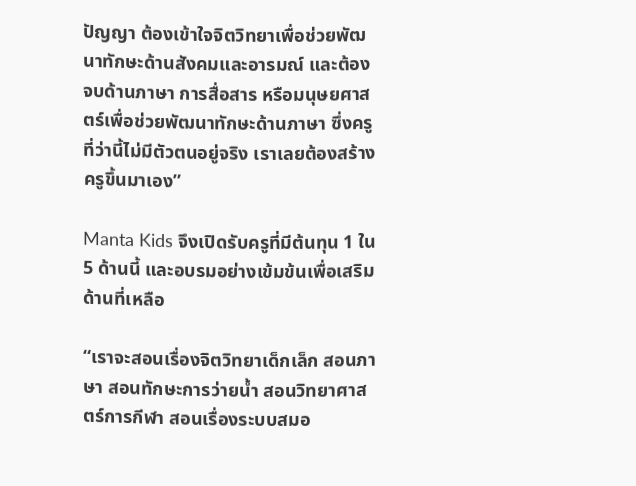ปัญญา ต้องเข้าใจจิตวิทยาเพื่อช่วยพัฒนาทักษะด้านสังคมและอารมณ์ และต้องจบด้านภาษา การสื่อสาร หรือมนุษยศาสตร์เพื่อช่วยพัฒนาทักษะด้านภาษา ซึ่งครูที่ว่านี้ไม่มีตัวตนอยู่จริง เราเลยต้องสร้างครูขึ้นมาเอง”

Manta Kids จึงเปิดรับครูที่มีต้นทุน 1 ใน 5 ด้านนี้ และอบรมอย่างเข้มข้นเพื่อเสริมด้านที่เหลือ

“เราจะสอนเรื่องจิตวิทยาเด็กเล็ก สอนภาษา สอนทักษะการว่ายน้ำ สอนวิทยาศาสตร์การกีฬา สอนเรื่องระบบสมอ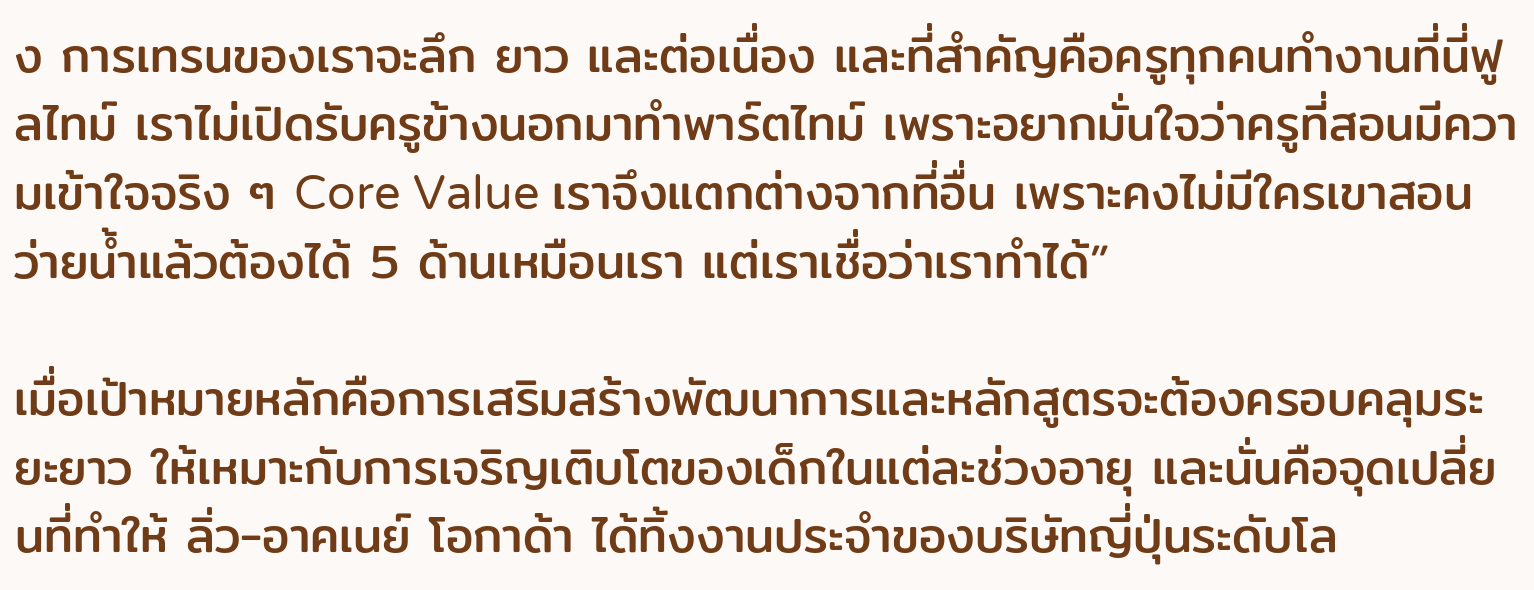ง การเทรนของเราจะลึก ยาว และต่อเนื่อง และที่สำคัญคือครูทุกคนทำงานที่นี่ฟูลไทม์ เราไม่เปิดรับครูข้างนอกมาทำพาร์ตไทม์ เพราะอยากมั่นใจว่าครูที่สอนมีความเข้าใจจริง ๆ Core Value เราจึงแตกต่างจากที่อื่น เพราะคงไม่มีใครเขาสอนว่ายน้ำแล้วต้องได้ 5 ด้านเหมือนเรา แต่เราเชื่อว่าเราทำได้”

เมื่อเป้าหมายหลักคือการเสริมสร้างพัฒนาการและหลักสูตรจะต้องครอบคลุมระยะยาว ให้เหมาะกับการเจริญเติบโตของเด็กในแต่ละช่วงอายุ และนั่นคือจุดเปลี่ยนที่ทำให้ ลิ่ว-อาคเนย์ โอกาด้า ได้ทิ้งงานประจำของบริษัทญี่ปุ่นระดับโล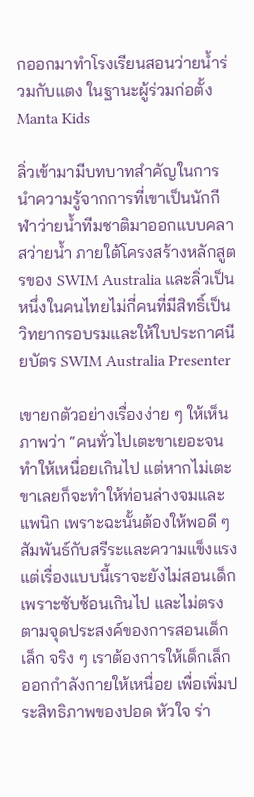กออกมาทำโรงเรียนสอนว่ายน้ำร่วมกับแตง ในฐานะผู้ร่วมก่อตั้ง Manta Kids

ลิ่วเข้ามามีบทบาทสำคัญในการนำความรู้จากการที่เขาเป็นนักกีฬาว่ายน้ำทีมชาติมาออกแบบคลาสว่ายน้ำ ภายใต้โครงสร้างหลักสูตรของ SWIM Australia และลิ่วเป็นหนึ่งในคนไทยไม่กี่คนที่มีสิทธิ์เป็นวิทยากรอบรมและให้ใบประกาศนียบัตร SWIM Australia Presenter

เขายกตัวอย่างเรื่องง่าย ๆ ให้เห็นภาพว่า “คนทั่วไปเตะขาเยอะจนทำให้เหนื่อยเกินไป แต่หากไม่เตะขาเลยก็จะทำให้ท่อนล่างจมและแพนิก เพราะฉะนั้นต้องให้พอดี ๆ สัมพันธ์กับสรีระและความแข็งแรง แต่เรื่องแบบนี้เราจะยังไม่สอนเด็กเพราะซับซ้อนเกินไป และไม่ตรงตามจุดประสงค์ของการสอนเด็กเล็ก จริง ๆ เราต้องการให้เด็กเล็กออกกำลังกายให้เหนื่อย เพื่อเพิ่มประสิทธิภาพของปอด หัวใจ ร่า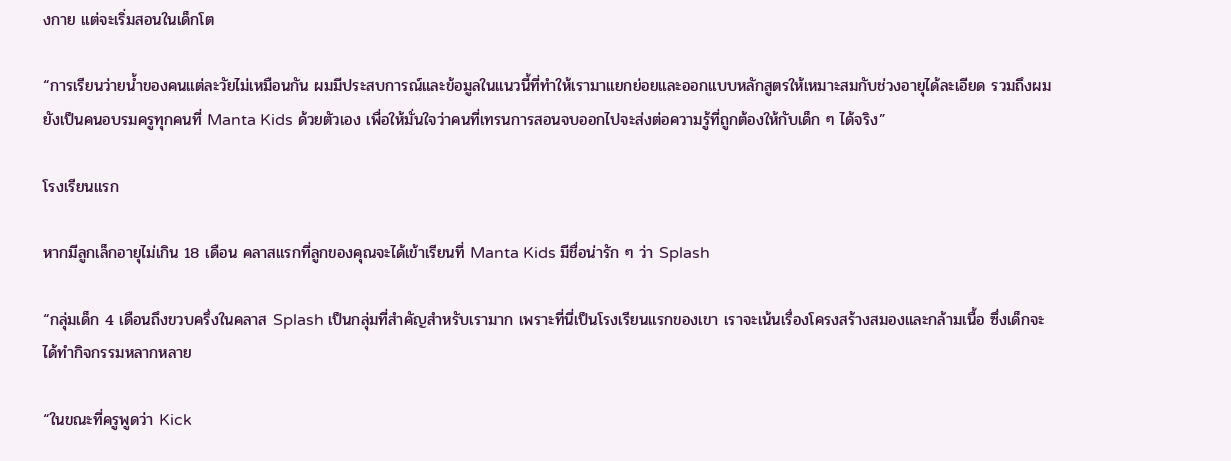งกาย แต่จะเริ่มสอนในเด็กโต

“การเรียนว่ายน้ำของคนแต่ละวัยไม่เหมือนกัน ผมมีประสบการณ์และข้อมูลในแนวนี้ที่ทำให้เรามาแยกย่อยและออกแบบหลักสูตรให้เหมาะสมกับช่วงอายุได้ละเอียด รวมถึงผมยังเป็นคนอบรมครูทุกคนที่ Manta Kids ด้วยตัวเอง เพื่อให้มั่นใจว่าคนที่เทรนการสอนจบออกไปจะส่งต่อความรู้ที่ถูกต้องให้กับเด็ก ๆ ได้จริง”

โรงเรียนแรก

หากมีลูกเล็กอายุไม่เกิน 18 เดือน คลาสแรกที่ลูกของคุณจะได้เข้าเรียนที่ Manta Kids มีชื่อน่ารัก ๆ ว่า Splash

“กลุ่มเด็ก 4 เดือนถึงขวบครึ่งในคลาส Splash เป็นกลุ่มที่สำคัญสำหรับเรามาก เพราะที่นี่เป็นโรงเรียนแรกของเขา เราจะเน้นเรื่องโครงสร้างสมองและกล้ามเนื้อ ซึ่งเด็กจะได้ทำกิจกรรมหลากหลาย

“ในขณะที่ครูพูดว่า Kick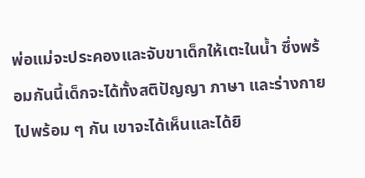พ่อแม่จะประคองและจับขาเด็กให้เตะในน้ำ ซึ่งพร้อมกันนี้เด็กจะได้ทั้งสติปัญญา ภาษา และร่างกายไปพร้อม ๆ กัน เขาจะได้เห็นและได้ยิ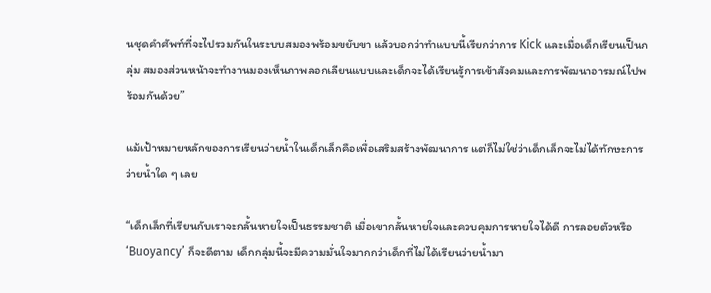นชุดคำศัพท์ที่จะไปรวมกันในระบบสมองพร้อมขยับขา แล้วบอกว่าทำแบบนี้เรียกว่าการ Kick และเมื่อเด็กเรียนเป็นกลุ่ม สมองส่วนหน้าจะทำงานมองเห็นภาพลอกเลียนแบบและเด็กจะได้เรียนรู้การเข้าสังคมและการพัฒนาอารมณ์ไปพร้อมกันด้วย”

แม้เป้าหมายหลักของการเรียนว่ายน้ำในเด็กเล็กคือเพื่อเสริมสร้างพัฒนาการ แต่ก็ไม่ใช่ว่าเด็กเล็กจะไม่ได้ทักษะการว่ายน้ำใด ๆ เลย

“เด็กเล็กที่เรียนกับเราจะกลั้นหายใจเป็นธรรมชาติ เมื่อเขากลั้นหายใจและควบคุมการหายใจได้ดี การลอยตัวหรือ ‘Buoyancy’ ก็จะดีตาม เด็กกลุ่มนี้จะมีความมั่นใจมากกว่าเด็กที่ไม่ได้เรียนว่ายน้ำมา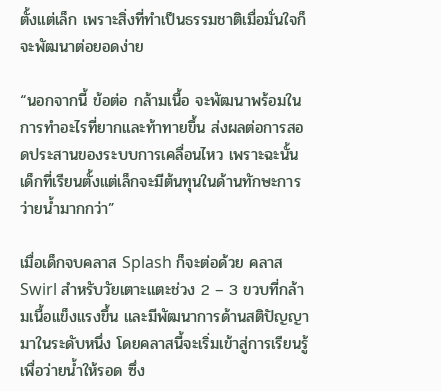ตั้งแต่เล็ก เพราะสิ่งที่ทำเป็นธรรมชาติเมื่อมั่นใจก็จะพัฒนาต่อยอดง่าย

“นอกจากนี้ ข้อต่อ กล้ามเนื้อ จะพัฒนาพร้อมในการทำอะไรที่ยากและท้าทายขึ้น ส่งผลต่อการสอดประสานของระบบการเคลื่อนไหว เพราะฉะนั้น เด็กที่เรียนตั้งแต่เล็กจะมีต้นทุนในด้านทักษะการว่ายน้ำมากกว่า”

เมื่อเด็กจบคลาส Splash ก็จะต่อด้วย คลาส Swirl สำหรับวัยเตาะแตะช่วง 2 – 3 ขวบที่กล้ามเนื้อแข็งแรงขึ้น และมีพัฒนาการด้านสติปัญญามาในระดับหนึ่ง โดยคลาสนี้จะเริ่มเข้าสู่การเรียนรู้เพื่อว่ายน้ำให้รอด ซึ่ง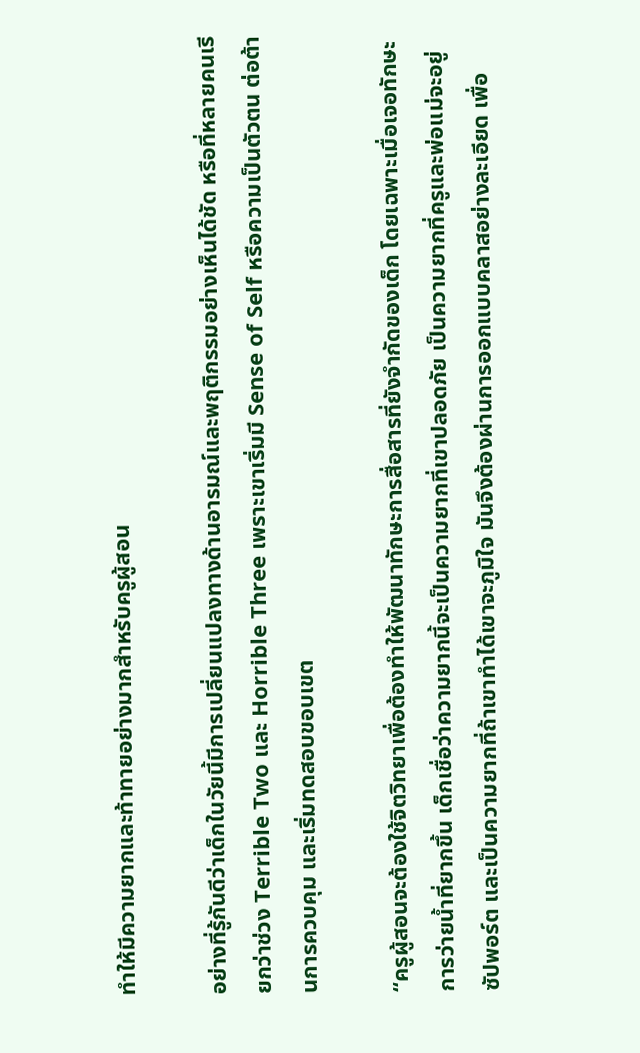ทำให้มีความยากและท้าทายอย่างมากสำหรับครูผู้สอน

อย่างที่รู้กันดีว่าเด็กในวัยนี้มีการเปลี่ยนแปลงทางด้านอารมณ์และพฤติกรรมอย่างเห็นได้ชัด หรือที่หลายคนเรียกว่าช่วง Terrible Two และ Horrible Three เพราะเขาเริ่มมี Sense of Self หรือความเป็นตัวตน ต่อต้านการควบคุม และเริ่มทดสอบขอบเขต

“ครูผู้สอนจะต้องใช้จิตวิทยาเพื่อต้องทำให้พัฒนาทักษะการสื่อสารที่ยังจำกัดของเด็ก โดยเฉพาะเมื่อเจอทักษะการว่ายน้ำที่ยากขึ้น เด็กเชื่อว่าความยากนี้จะเป็นความยากที่เขาปลอดภัย เป็นความยากที่ครูและพ่อแม่จะอยู่ซัปพอร์ต และเป็นความยากที่ถ้าเขาทำได้เขาจะภูมิใจ มันจึงต้องผ่านการออกแบบคลาสอย่างละเอียด เพื่อ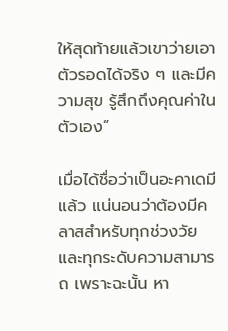ให้สุดท้ายแล้วเขาว่ายเอาตัวรอดได้จริง ๆ และมีความสุข รู้สึกถึงคุณค่าในตัวเอง”

เมื่อได้ชื่อว่าเป็นอะคาเดมีแล้ว แน่นอนว่าต้องมีคลาสสำหรับทุกช่วงวัยและทุกระดับความสามารถ เพราะฉะนั้น หา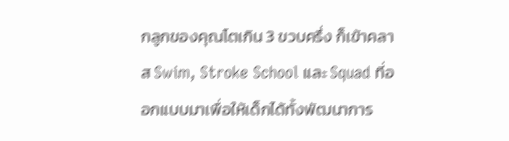กลูกของคุณโตเกิน 3 ขวบครึ่ง ก็เข้าคลาส Swim, Stroke School และ Squad ที่ออกแบบมาเพื่อให้เด็กได้ทั้งพัฒนาการ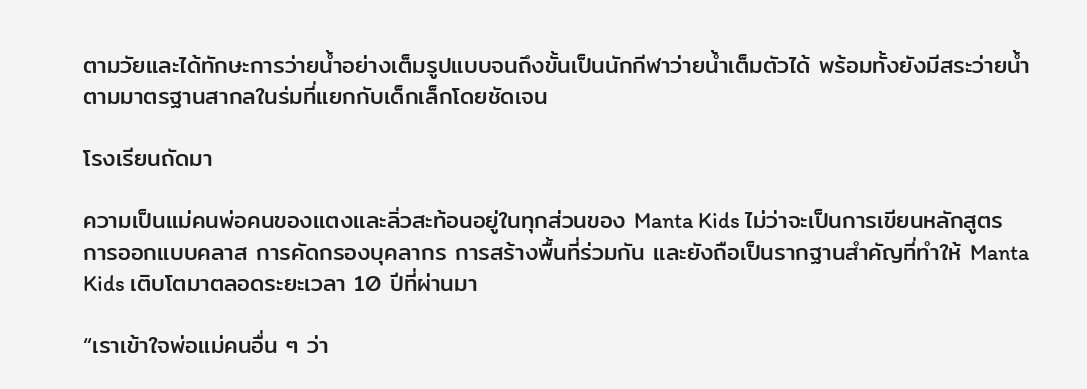ตามวัยและได้ทักษะการว่ายน้ำอย่างเต็มรูปแบบจนถึงขั้นเป็นนักกีฬาว่ายน้ำเต็มตัวได้ พร้อมทั้งยังมีสระว่ายน้ำตามมาตรฐานสากลในร่มที่แยกกับเด็กเล็กโดยชัดเจน

โรงเรียนถัดมา

ความเป็นแม่คนพ่อคนของแตงและลิ่วสะท้อนอยู่ในทุกส่วนของ Manta Kids ไม่ว่าจะเป็นการเขียนหลักสูตร การออกแบบคลาส การคัดกรองบุคลากร การสร้างพื้นที่ร่วมกัน และยังถือเป็นรากฐานสำคัญที่ทำให้ Manta Kids เติบโตมาตลอดระยะเวลา 10 ปีที่ผ่านมา

“เราเข้าใจพ่อแม่คนอื่น ๆ ว่า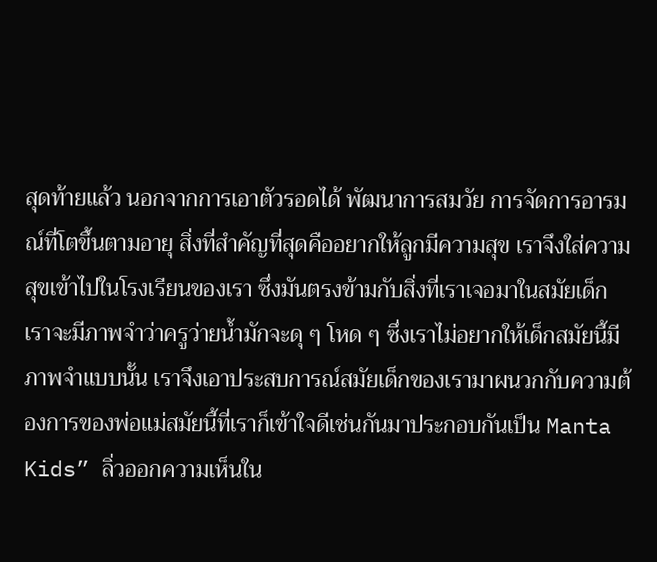สุดท้ายแล้ว นอกจากการเอาตัวรอดได้ พัฒนาการสมวัย การจัดการอารมณ์ที่โตขึ้นตามอายุ สิ่งที่สำคัญที่สุดคืออยากให้ลูกมีความสุข เราจึงใส่ความสุขเข้าไปในโรงเรียนของเรา ซึ่งมันตรงข้ามกับสิ่งที่เราเจอมาในสมัยเด็ก เราจะมีภาพจำว่าครูว่ายน้ำมักจะดุ ๆ โหด ๆ ซึ่งเราไม่อยากให้เด็กสมัยนี้มีภาพจำแบบนั้น เราจึงเอาประสบการณ์สมัยเด็กของเรามาผนวกกับความต้องการของพ่อแม่สมัยนี้ที่เราก็เข้าใจดีเช่นกันมาประกอบกันเป็น Manta Kids” ลิ่วออกความเห็นใน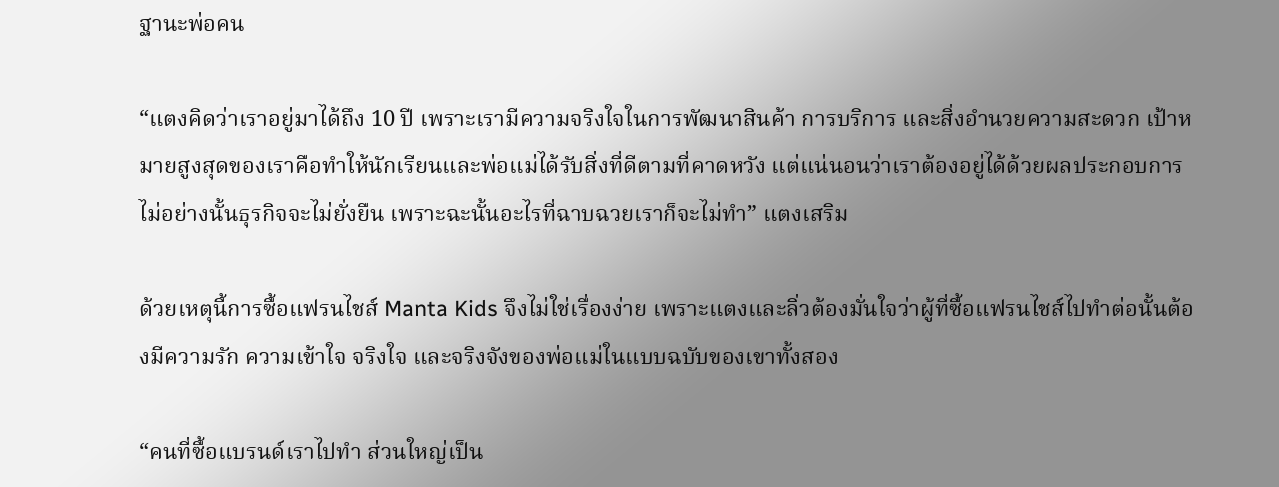ฐานะพ่อคน

“แตงคิดว่าเราอยู่มาได้ถึง 10 ปี เพราะเรามีความจริงใจในการพัฒนาสินค้า การบริการ และสิ่งอำนวยความสะดวก เป้าหมายสูงสุดของเราคือทำให้นักเรียนและพ่อแม่ได้รับสิ่งที่ดีตามที่คาดหวัง แต่แน่นอนว่าเราต้องอยู่ได้ด้วยผลประกอบการ ไม่อย่างนั้นธุรกิจจะไม่ยั่งยืน เพราะฉะนั้นอะไรที่ฉาบฉวยเราก็จะไม่ทำ” แตงเสริม

ด้วยเหตุนี้การซื้อแฟรนไชส์ Manta Kids จึงไม่ใช่เรื่องง่าย เพราะแตงและลิ่วต้องมั่นใจว่าผู้ที่ซื้อแฟรนไชส์ไปทำต่อนั้นต้องมีความรัก ความเข้าใจ จริงใจ และจริงจังของพ่อแม่ในแบบฉบับของเขาทั้งสอง

“คนที่ซื้อแบรนด์เราไปทำ ส่วนใหญ่เป็น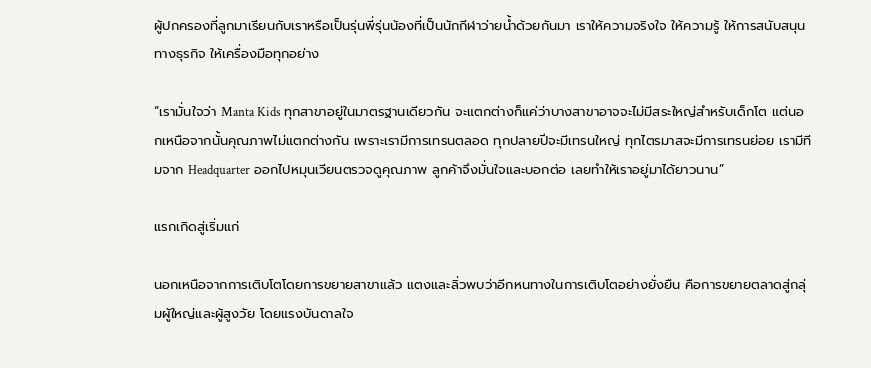ผู้ปกครองที่ลูกมาเรียนกับเราหรือเป็นรุ่นพี่รุ่นน้องที่เป็นนักกีฬาว่ายน้ำด้วยกันมา เราให้ความจริงใจ ให้ความรู้ ให้การสนับสนุนทางธุรกิจ ให้เครื่องมือทุกอย่าง

“เรามั่นใจว่า Manta Kids ทุกสาขาอยู่ในมาตรฐานเดียวกัน จะแตกต่างก็แค่ว่าบางสาขาอาจจะไม่มีสระใหญ่สำหรับเด็กโต แต่นอกเหนือจากนั้นคุณภาพไม่แตกต่างกัน เพราะเรามีการเทรนตลอด ทุกปลายปีจะมีเทรนใหญ่ ทุกไตรมาสจะมีการเทรนย่อย เรามีทีมจาก Headquarter ออกไปหมุนเวียนตรวจดูคุณภาพ ลูกค้าจึงมั่นใจและบอกต่อ เลยทำให้เราอยู่มาได้ยาวนาน”

แรกเกิดสู่เริ่มแก่

นอกเหนือจากการเติบโตโดยการขยายสาขาแล้ว แตงและลิ่วพบว่าอีกหนทางในการเติบโตอย่างยั่งยืน คือการขยายตลาดสู่กลุ่มผู้ใหญ่และผู้สูงวัย โดยแรงบันดาลใจ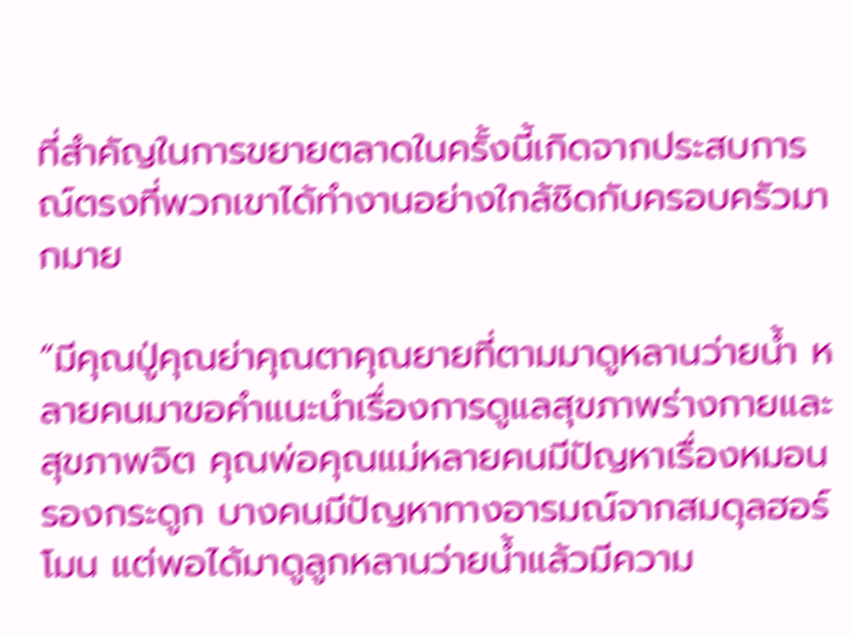ที่สำคัญในการขยายตลาดในครั้งนี้เกิดจากประสบการณ์ตรงที่พวกเขาได้ทำงานอย่างใกล้ชิดกับครอบครัวมากมาย

“มีคุณปู่คุณย่าคุณตาคุณยายที่ตามมาดูหลานว่ายน้ำ หลายคนมาขอคำแนะนำเรื่องการดูแลสุขภาพร่างกายและสุขภาพจิต คุณพ่อคุณแม่หลายคนมีปัญหาเรื่องหมอนรองกระดูก บางคนมีปัญหาทางอารมณ์จากสมดุลฮอร์โมน แต่พอได้มาดูลูกหลานว่ายน้ำแล้วมีความ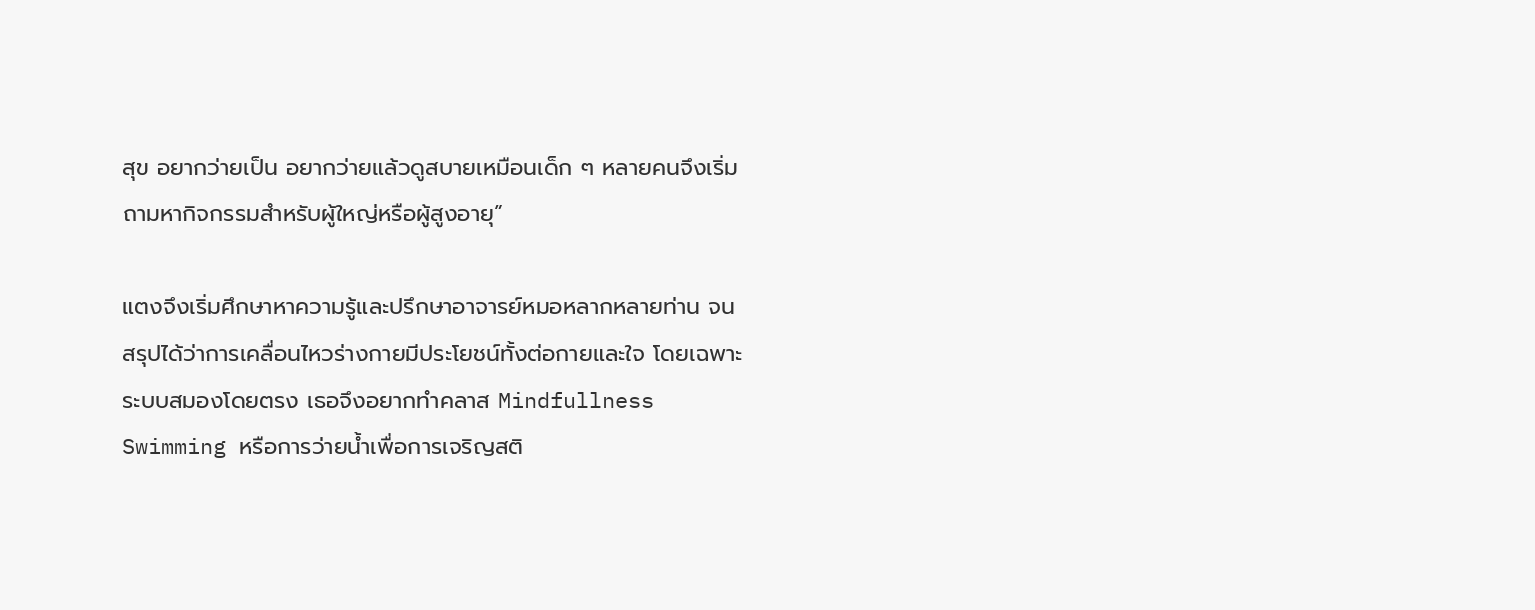สุข อยากว่ายเป็น อยากว่ายแล้วดูสบายเหมือนเด็ก ๆ หลายคนจึงเริ่มถามหากิจกรรมสำหรับผู้ใหญ่หรือผู้สูงอายุ”

แตงจึงเริ่มศึกษาหาความรู้และปรึกษาอาจารย์หมอหลากหลายท่าน จนสรุปได้ว่าการเคลื่อนไหวร่างกายมีประโยชน์ทั้งต่อกายและใจ โดยเฉพาะระบบสมองโดยตรง เธอจึงอยากทำคลาส Mindfullness Swimming หรือการว่ายน้ำเพื่อการเจริญสติ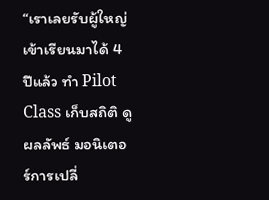“เราเลยรับผู้ใหญ่เข้าเรียนมาได้ 4 ปีแล้ว ทำ Pilot Class เก็บสถิติ ดูผลลัพธ์ มอนิเตอร์การเปลี่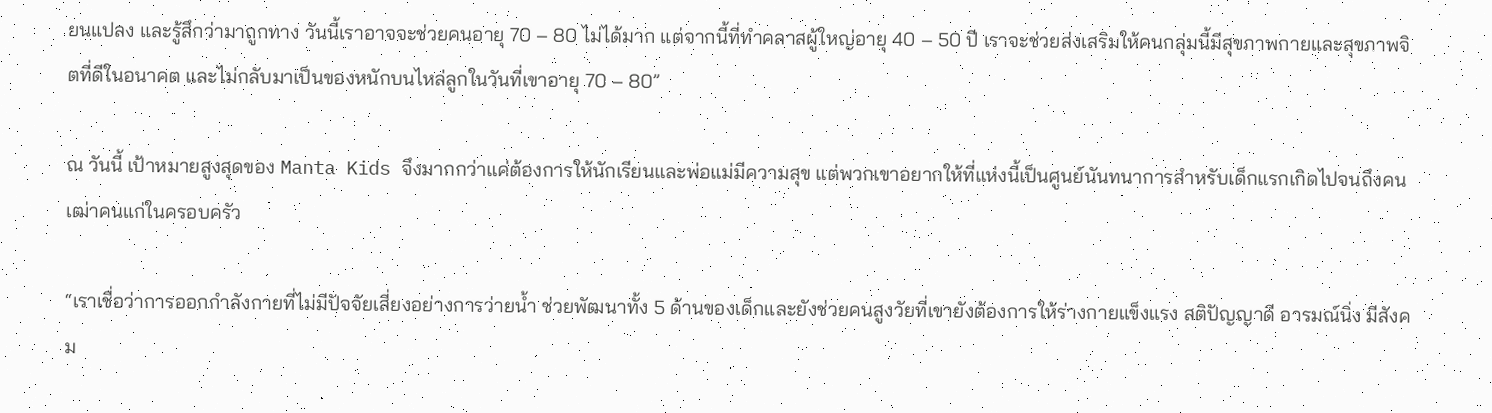ยนแปลง และรู้สึกว่ามาถูกทาง วันนี้เราอาจจะช่วยคนอายุ 70 – 80 ไม่ได้มาก แต่จากนี้ที่ทำคลาสผู้ใหญ่อายุ 40 – 50 ปี เราจะช่วยส่งเสริมให้คนกลุ่มนี้มีสุขภาพกายและสุขภาพจิตที่ดีในอนาคต และไม่กลับมาเป็นของหนักบนไหล่ลูกในวันที่เขาอายุ 70 – 80”

ณ วันนี้ เป้าหมายสูงสุดของ Manta Kids จึงมากกว่าแค่ต้องการให้นักเรียนและพ่อแม่มีความสุข แต่พวกเขาอยากให้ที่แห่งนี้เป็นศูนย์นันทนาการสำหรับเด็กแรกเกิดไปจนถึงคนเฒ่าคนแก่ในครอบครัว

“เราเชื่อว่าการออกกำลังกายที่ไม่มีปัจจัยเสี่ยงอย่างการว่ายน้ำ ช่วยพัฒนาทั้ง 5 ด้านของเด็กและยังช่วยคนสูงวัยที่เขายังต้องการให้ร่างกายแข็งแรง สติปัญญาดี อารมณ์นิ่ง มีสังคม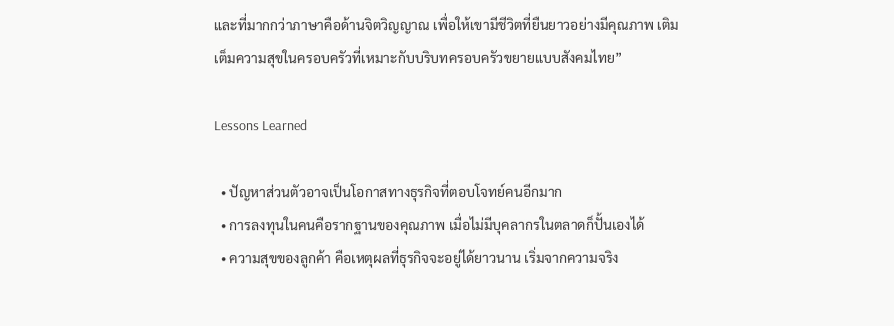และที่มากกว่าภาษาคือด้านจิตวิญญาณ เพื่อให้เขามีชีวิตที่ยืนยาวอย่างมีคุณภาพ เติมเต็มความสุขในครอบครัวที่เหมาะกับบริบทครอบครัวขยายแบบสังคมไทย”

Lessons Learned

  • ปัญหาส่วนตัวอาจเป็นโอกาสทางธุรกิจที่ตอบโจทย์คนอีกมาก
  • การลงทุนในคนคือรากฐานของคุณภาพ เมื่อไม่มีบุคลากรในตลาดก็ปั้นเองได้
  • ความสุขของลูกค้า คือเหตุผลที่ธุรกิจจะอยู่ได้ยาวนาน เริ่มจากความจริง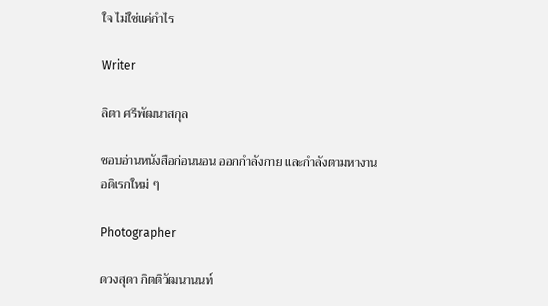ใจ ไม่ใช่แค่กำไร

Writer

ลิตา ศรีพัฒนาสกุล

ชอบอ่านหนังสือก่อนนอน ออกกำลังกาย และกำลังตามหางานอดิเรกใหม่ ๆ

Photographer

ดวงสุดา กิตติวัฒนานนท์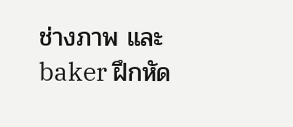ช่างภาพ และ baker ฝึกหัด